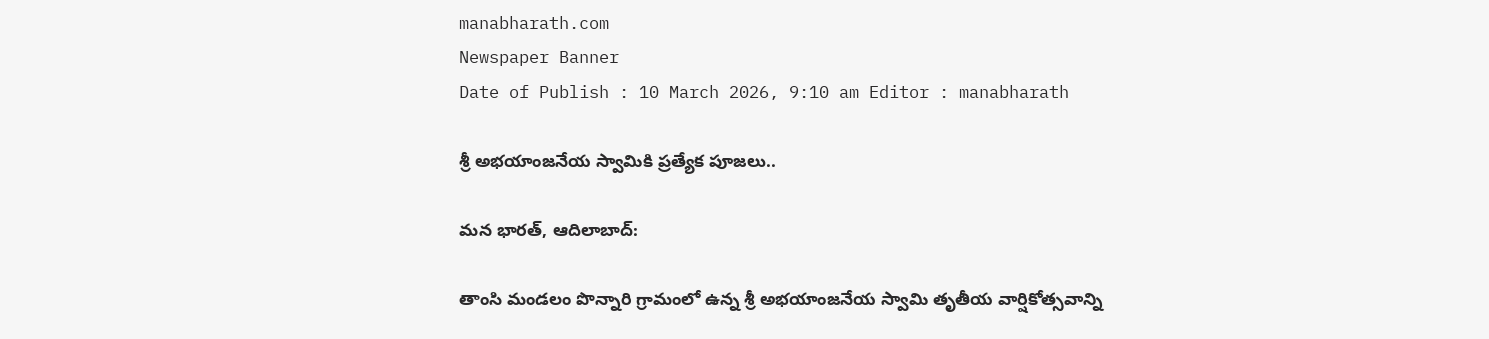manabharath.com
Newspaper Banner
Date of Publish : 10 March 2026, 9:10 am Editor : manabharath

శ్రీ అభయాంజనేయ స్వామికి ప్రత్యేక పూజలు..

మన భారత్, ఆదిలాబాద్:

తాంసి మండలం పొన్నారి గ్రామంలో ఉన్న శ్రీ అభయాంజనేయ స్వామి తృతీయ వార్షికోత్సవాన్ని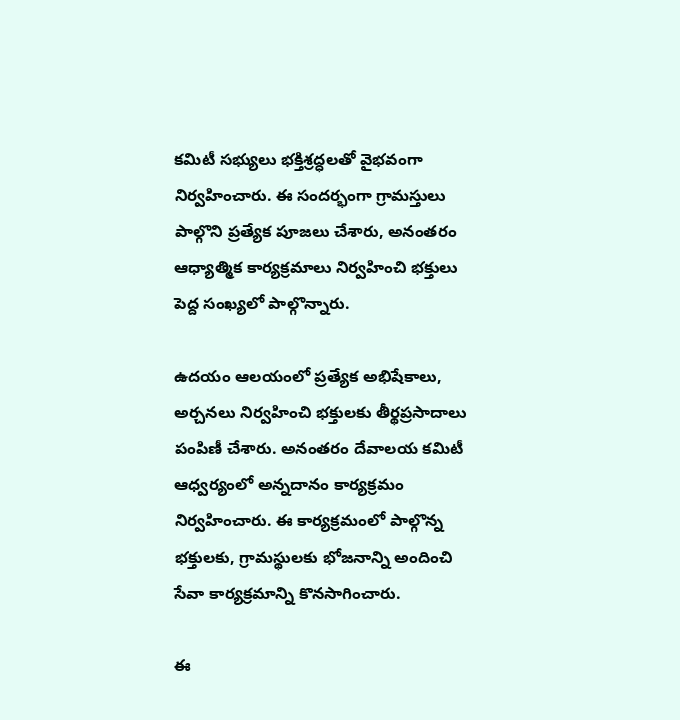కమిటీ సభ్యులు భక్తిశ్రద్ధలతో వైభవంగా నిర్వహించారు. ఈ సందర్భంగా గ్రామస్తులు పాల్గొని ప్రత్యేక పూజలు చేశారు, అనంతరం ఆధ్యాత్మిక కార్యక్రమాలు నిర్వహించి భక్తులు పెద్ద సంఖ్యలో పాల్గొన్నారు.

ఉదయం ఆలయంలో ప్రత్యేక అభిషేకాలు, అర్చనలు నిర్వహించి భక్తులకు తీర్థప్రసాదాలు పంపిణీ చేశారు. అనంతరం దేవాలయ కమిటీ ఆధ్వర్యంలో అన్నదానం కార్యక్రమం నిర్వహించారు. ఈ కార్యక్రమంలో పాల్గొన్న భక్తులకు, గ్రామస్థులకు భోజనాన్ని అందించి సేవా కార్యక్రమాన్ని కొనసాగించారు.

ఈ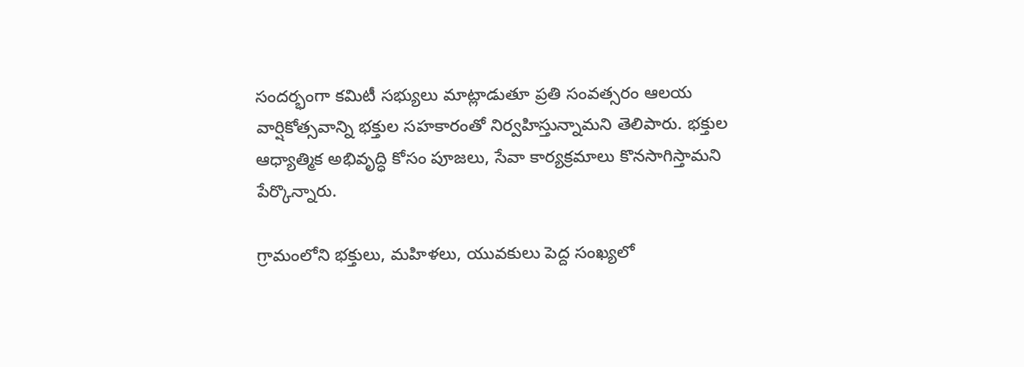సందర్భంగా కమిటీ సభ్యులు మాట్లాడుతూ ప్రతి సంవత్సరం ఆలయ వార్షికోత్సవాన్ని భక్తుల సహకారంతో నిర్వహిస్తున్నామని తెలిపారు. భక్తుల ఆధ్యాత్మిక అభివృద్ధి కోసం పూజలు, సేవా కార్యక్రమాలు కొనసాగిస్తామని పేర్కొన్నారు.

గ్రామంలోని భక్తులు, మహిళలు, యువకులు పెద్ద సంఖ్యలో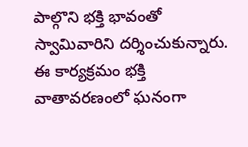పాల్గొని భక్తి భావంతో స్వామివారిని దర్శించుకున్నారు. ఈ కార్యక్రమం భక్తి వాతావరణంలో ఘనంగా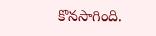కొనసాగింది.